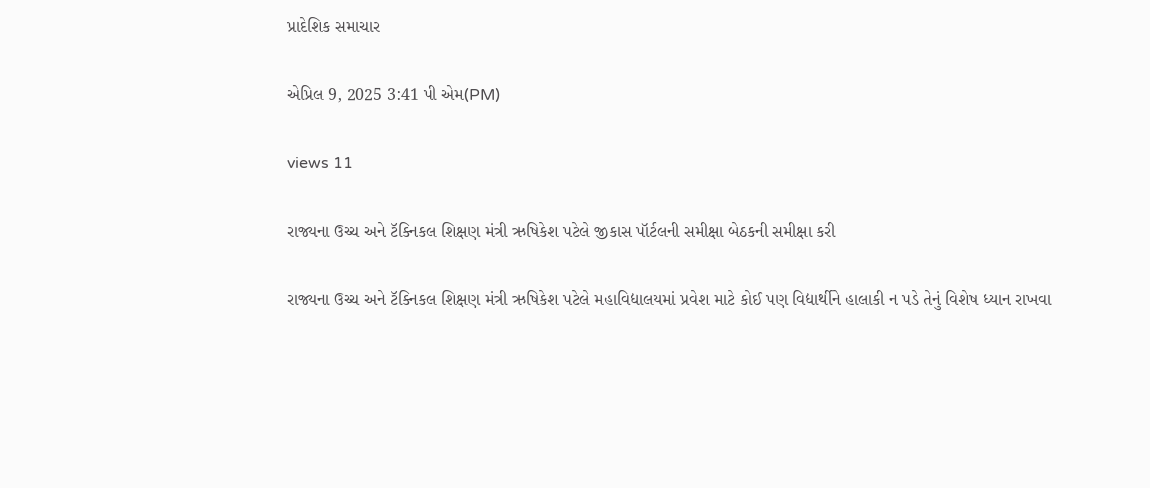પ્રાદેશિક સમાચાર

એપ્રિલ 9, 2025 3:41 પી એમ(PM)

views 11

રાજ્યના ઉચ્ચ અને ટૅક્નિકલ શિક્ષણ મંત્રી ઋષિકેશ પટેલે જીકાસ પૉર્ટલની સમીક્ષા બેઠકની સમીક્ષા કરી

રાજ્યના ઉચ્ચ અને ટૅક્નિકલ શિક્ષણ મંત્રી ઋષિકેશ પટેલે મહાવિદ્યાલયમાં પ્રવેશ માટે કોઈ પણ વિદ્યાર્થીને હાલાકી ન પડે તેનું વિશેષ ધ્યાન રાખવા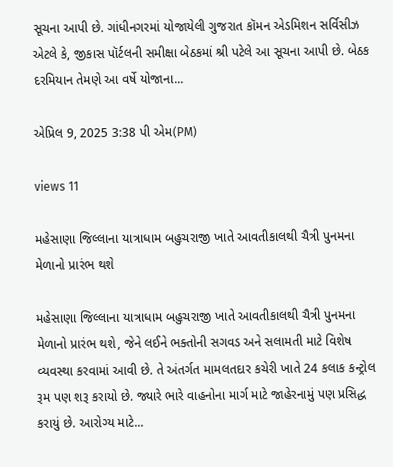સૂચના આપી છે. ગાંધીનગરમાં યોજાયેલી ગુજરાત કૉમન એડમિશન સર્વિસીઝ એટલે કે, જીકાસ પૉર્ટલની સમીક્ષા બેઠકમાં શ્રી પટેલે આ સૂચના આપી છે. બેઠક દરમિયાન તેમણે આ વર્ષે યોજાના...

એપ્રિલ 9, 2025 3:38 પી એમ(PM)

views 11

મહેસાણા જિલ્લાના યાત્રાધામ બહુચરાજી ખાતે આવતીકાલથી ચૈત્રી પુનમના મેળાનો પ્રારંભ થશે

મહેસાણા જિલ્લાના યાત્રાધામ બહુચરાજી ખાતે આવતીકાલથી ચૈત્રી પુનમના મેળાનો પ્રારંભ થશે, જેને લઈને ભક્તોની સગવડ અને સલામતી માટે વિશેષ વ્યવસ્થા કરવામાં આવી છે. તે અંતર્ગત મામલતદાર કચેરી ખાતે 24 કલાક કન્ટ્રોલ રૂમ પણ શરૂ કરાયો છે. જ્યારે ભારે વાહનોના માર્ગ માટે જાહેરનામું પણ પ્રસિદ્ધ કરાયું છે. આરોગ્ય માટે...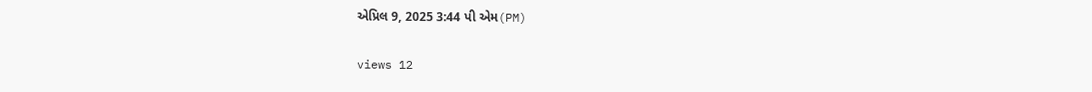એપ્રિલ 9, 2025 3:44 પી એમ(PM)

views 12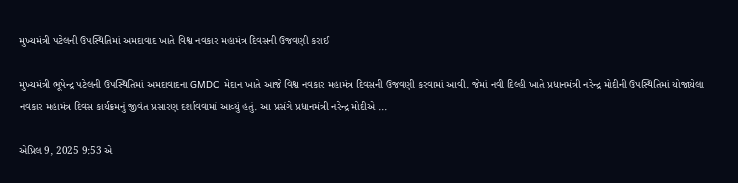મુખ્યમંત્રી પટેલની ઉપસ્થિતિમાં અમદાવાદ ખાતે વિશ્વ નવકાર મહામંત્ર દિવસની ઉજવણી કરાઈ

મુખ્યમંત્રી ભૂપેન્દ્ર પટેલની ઉપસ્થિતિમાં અમદાવાદના GMDC મેદાન ખાતે આજે વિશ્વ નવકાર મહામંત્ર દિવસની ઉજવણી કરવામાં આવી. જેમાં નવી દિલ્હી ખાતે પ્રધાનમંત્રી નરેન્દ્ર મોદીની ઉપસ્થિતિમાં યોજાયેલા નવકાર મહામંત્ર દિવસ કાર્યક્રમનું જીવંત પ્રસારણ દર્શાવવામાં આવ્યું હતું. આ પ્રસંગે પ્રધાનમંત્રી નરેન્દ્ર મોદીએ ...

એપ્રિલ 9, 2025 9:53 એ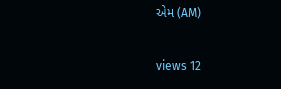એમ (AM)

views 12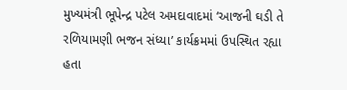મુખ્યમંત્રી ભૂપેન્દ્ર પટેલ અમદાવાદમાં ‘આજની ઘડી તે રળિયામણી ભજન સંધ્યા’ કાર્યક્રમમાં ઉપસ્થિત રહ્યા હતા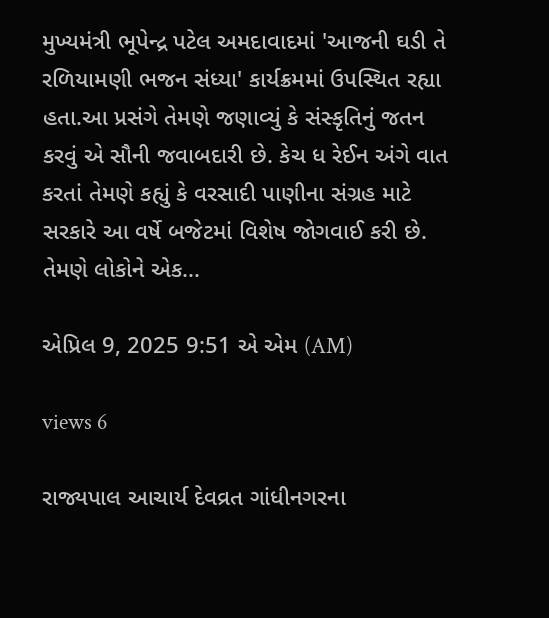મુખ્યમંત્રી ભૂપેન્દ્ર પટેલ અમદાવાદમાં 'આજની ઘડી તે રળિયામણી ભજન સંધ્યા' કાર્યક્રમમાં ઉપસ્થિત રહ્યા હતા.આ પ્રસંગે તેમણે જણાવ્યું કે સંસ્કૃતિનું જતન કરવું એ સૌની જવાબદારી છે. કેચ ધ રેઈન અંગે વાત કરતાં તેમણે કહ્યું કે વરસાદી પાણીના સંગ્રહ માટે સરકારે આ વર્ષે બજેટમાં વિશેષ જોગવાઈ કરી છે. તેમણે લોકોને એક...

એપ્રિલ 9, 2025 9:51 એ એમ (AM)

views 6

રાજ્યપાલ આચાર્ય દેવવ્રત ગાંધીનગરના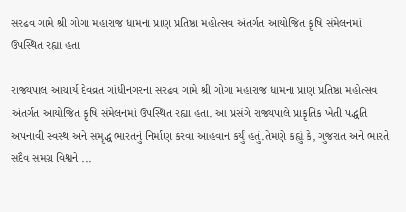સરઢવ ગામે શ્રી ગોગા મહારાજ ધામના પ્રાણ પ્રતિષ્ઠા મહોત્સવ અંતર્ગત આયોજિત કૃષિ સંમેલનમાં ઉપસ્થિત રહ્યા હતા

રાજ્યપાલ આચાર્ય દેવવ્રત ગાંધીનગરના સરઢવ ગામે શ્રી ગોગા મહારાજ ધામના પ્રાણ પ્રતિષ્ઠા મહોત્સવ અંતર્ગત આયોજિત કૃષિ સંમેલનમાં ઉપસ્થિત રહ્યા હતા. આ પ્રસંગે રાજ્યપાલે પ્રાકૃતિક ખેતી પદ્ધતિ અપનાવી સ્વસ્થ અને સમૃદ્ધ ભારતનું નિર્માણ કરવા આહવાન કર્યું હતું.તેમણે કહ્યું કે, ગુજરાત અને ભારતે સદૈવ સમગ્ર વિશ્વને ...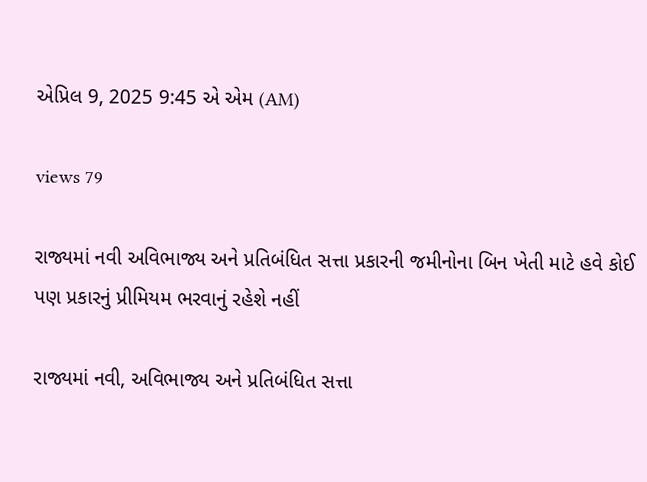એપ્રિલ 9, 2025 9:45 એ એમ (AM)

views 79

રાજ્યમાં નવી અવિભાજ્ય અને પ્રતિબંધિત સત્તા પ્રકારની જમીનોના બિન ખેતી માટે હવે કોઈ પણ પ્રકારનું પ્રીમિયમ ભરવાનું રહેશે નહીં

રાજ્યમાં નવી, અવિભાજ્ય અને પ્રતિબંધિત સત્તા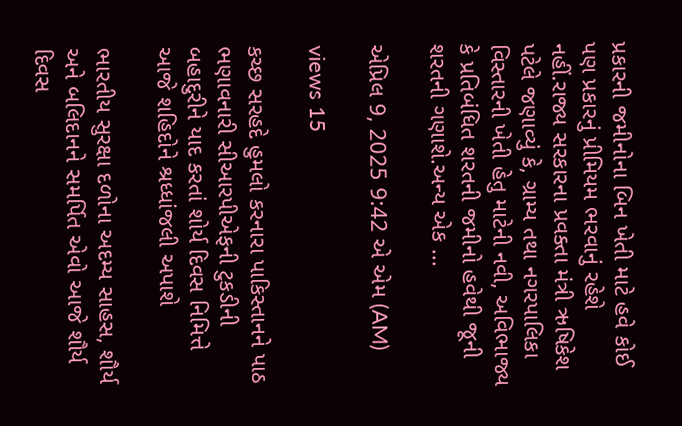પ્રકારની જમીનોના બિન ખેતી માટે હવે કોઈ પણ પ્રકારનું પ્રીમિયમ ભરવાનું રહેશે નહીં.રાજ્ય સરકારના પ્રવક્તા મંત્રી ઋષિકેશ પટેલે જણાવ્યું કે, ગ્રામ્ય તથા નગરપાલિકા વિસ્તારની ખેતી હેતુ માટેની નવી, અવિભાજ્ય કે પ્રતિબંધિત શરતની જમીનો હવેથી જૂની શરતની ગણાશે.અન્ય એક ...

એપ્રિલ 9, 2025 9:42 એ એમ (AM)

views 15

કચ્છ સરહદે હુમલો કરનારા પાકિસ્તાનને પાઠ ભણાવનારી સીઆરપીએફની ટુકડીની બહાદુરીને યાદ કરતાં શોર્ય દિવસ નિમિત્તે આજે શહિદોને શ્રધ્ધાંજલી અપાશે

ભારતીય સુરક્ષા દળોના અદમ્ય સાહસ, શૌર્ય અને બલિદાનને સમર્પિત એવો આજે શૌર્ય દિવસ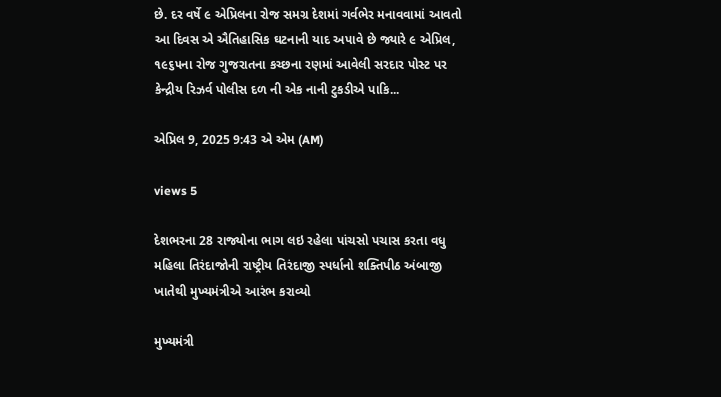છે. દર વર્ષે ૯ એપ્રિલના રોજ સમગ્ર દેશમાં ગર્વભેર મનાવવામાં આવતો આ દિવસ એ ઐતિહાસિક ઘટનાની યાદ અપાવે છે જ્યારે ૯ એપ્રિલ, ૧૯૬૫ના રોજ ગુજરાતના કચ્છના રણમાં આવેલી સરદાર પોસ્ટ પર કેન્દ્રીય રિઝર્વ પોલીસ દળ ની એક નાની ટુકડીએ પાકિ...

એપ્રિલ 9, 2025 9:43 એ એમ (AM)

views 5

દેશભરના 28 રાજ્યોના ભાગ લઇ રહેલા પાંચસો પચાસ કરતા વધુ મહિલા તિરંદાજોની રાષ્ટ્રીય તિરંદાજી સ્પર્ધાનો શક્તિપીઠ અંબાજી ખાતેથી મુખ્યમંત્રીએ આરંભ કરાવ્યો

મુખ્યમંત્રી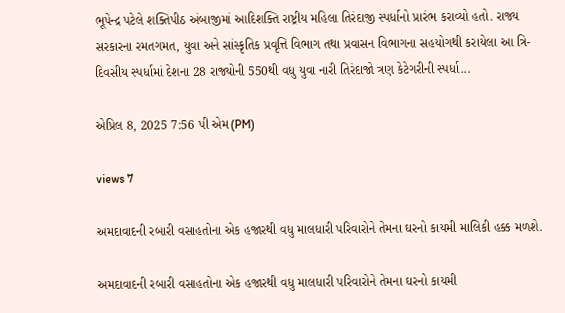ભૂપેન્દ્ર પટેલે શક્તિપીઠ અંબાજીમાં આદિશક્તિ રાષ્ટ્રીય મહિલા તિરંદાજી સ્પર્ધાનો પ્રારંભ કરાવ્યો હતો. રાજ્ય સરકારના રમતગમત, યુવા અને સાંસ્કૃતિક પ્રવૃત્તિ વિભાગ તથા પ્રવાસન વિભાગના સહયોગથી કરાયેલા આ ત્રિ-દિવસીય સ્પર્ધામાં દેશના 28 રાજ્યોની 550થી વધુ યુવા નારી તિરંદાજો ત્રણ કેટેગરીની સ્પર્ધા...

એપ્રિલ 8, 2025 7:56 પી એમ(PM)

views 7

અમદાવાદની રબારી વસાહતોના એક હજારથી વધુ માલધારી પરિવારોને તેમના ઘરનો કાયમી માલિકી હક્ક મળશે.

અમદાવાદની રબારી વસાહતોના એક હજારથી વધુ માલધારી પરિવારોને તેમના ઘરનો કાયમી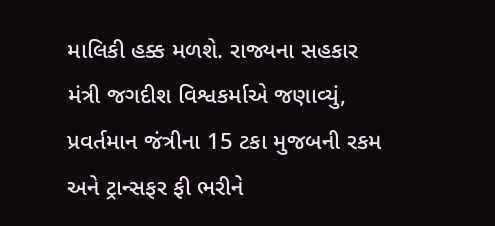માલિકી હક્ક મળશે. રાજ્યના સહકાર મંત્રી જગદીશ વિશ્વકર્માએ જણાવ્યું, પ્રવર્તમાન જંત્રીના 15 ટકા મુજબની રકમ અને ટ્રાન્સફર ફી ભરીને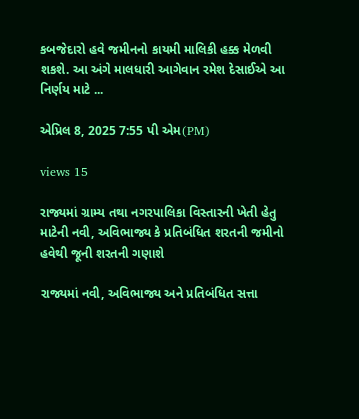કબજેદારો હવે જમીનનો કાયમી માલિકી હક્ક મેળવી શકશે. આ અંગે માલધારી આગેવાન રમેશ દેસાઈએ આ નિર્ણય માટે ...

એપ્રિલ 8, 2025 7:55 પી એમ(PM)

views 15

રાજ્યમાં ગ્રામ્ય તથા નગરપાલિકા વિસ્તારની ખેતી હેતુ માટેની નવી, અવિભાજ્ય કે પ્રતિબંધિત શરતની જમીનો હવેથી જૂની શરતની ગણાશે

રાજ્યમાં નવી, અવિભાજ્ય અને પ્રતિબંધિત સત્તા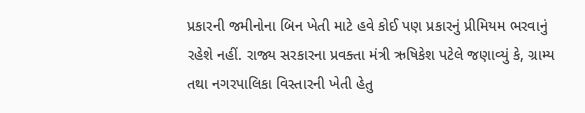પ્રકારની જમીનોના બિન ખેતી માટે હવે કોઈ પણ પ્રકારનું પ્રીમિયમ ભરવાનું રહેશે નહીં. રાજ્ય સરકારના પ્રવક્તા મંત્રી ઋષિકેશ પટેલે જણાવ્યું કે, ગ્રામ્ય તથા નગરપાલિકા વિસ્તારની ખેતી હેતુ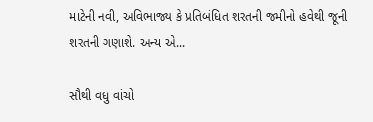માટેની નવી, અવિભાજ્ય કે પ્રતિબંધિત શરતની જમીનો હવેથી જૂની શરતની ગણાશે. અન્ય એ...

સૌથી વધુ વાંચો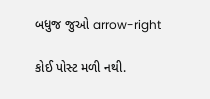બધુજ જુઓ arrow-right

કોઈ પોસ્ટ મળી નથી.